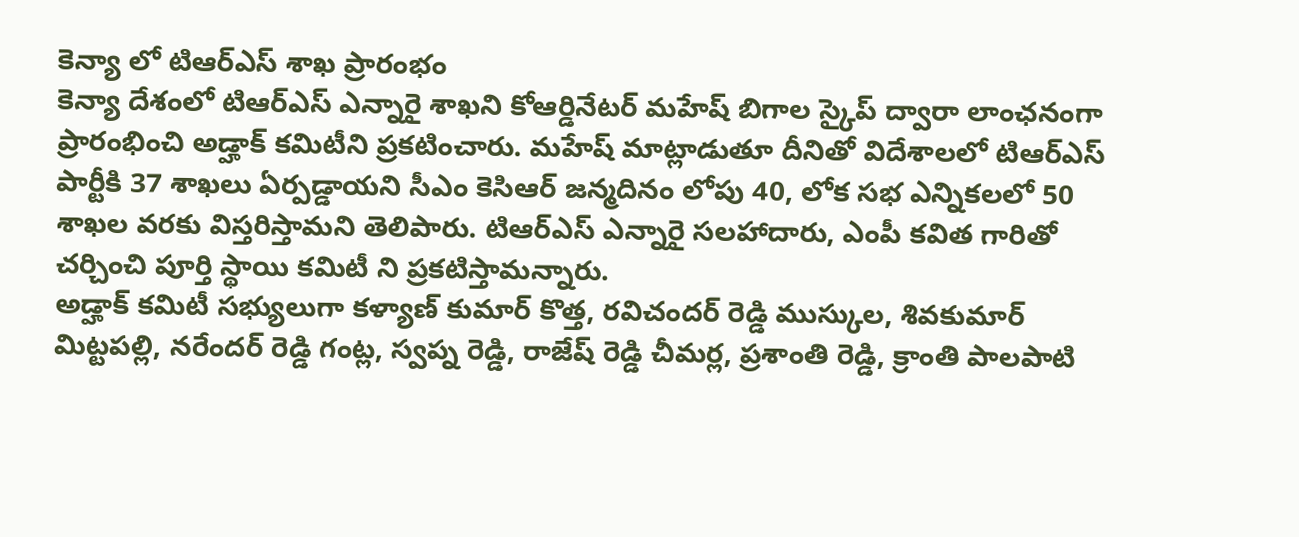కెన్యా లో టిఆర్ఎస్ శాఖ ప్రారంభం
కెన్యా దేశంలో టిఆర్ఎస్ ఎన్నారై శాఖని కోఆర్డినేటర్ మహేష్ బిగాల స్కైప్ ద్వారా లాంఛనంగా ప్రారంభించి అడ్హాక్ కమిటీని ప్రకటించారు. మహేష్ మాట్లాడుతూ దీనితో విదేశాలలో టిఆర్ఎస్ పార్టీకి 37 శాఖలు ఏర్పడ్డాయని సీఎం కెసిఆర్ జన్మదినం లోపు 40, లోక సభ ఎన్నికలలో 50 శాఖల వరకు విస్తరిస్తామని తెలిపారు. టిఆర్ఎస్ ఎన్నారై సలహాదారు, ఎంపీ కవిత గారితో చర్చించి పూర్తి స్థాయి కమిటీ ని ప్రకటిస్తామన్నారు.
అడ్హాక్ కమిటీ సభ్యులుగా కళ్యాణ్ కుమార్ కొత్త, రవిచందర్ రెడ్డి ముస్కుల, శివకుమార్ మిట్టపల్లి, నరేందర్ రెడ్డి గంట్ల, స్వప్న రెడ్డి, రాజేష్ రెడ్డి చీమర్ల, ప్రశాంతి రెడ్డి, క్రాంతి పాలపాటి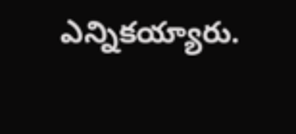ఎన్నికయ్యారు.